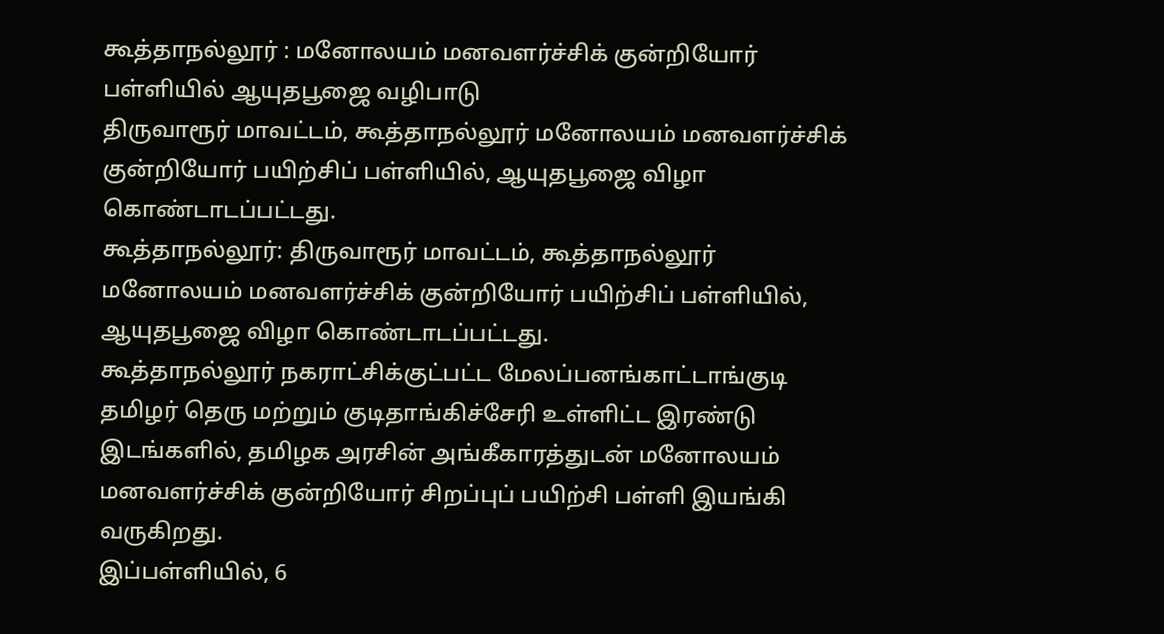கூத்தாநல்லூர் : மனோலயம் மனவளர்ச்சிக் குன்றியோர் பள்ளியில் ஆயுதபூஜை வழிபாடு
திருவாரூர் மாவட்டம், கூத்தாநல்லூர் மனோலயம் மனவளர்ச்சிக் குன்றியோர் பயிற்சிப் பள்ளியில், ஆயுதபூஜை விழா கொண்டாடப்பட்டது.
கூத்தாநல்லூர்: திருவாரூர் மாவட்டம், கூத்தாநல்லூர் மனோலயம் மனவளர்ச்சிக் குன்றியோர் பயிற்சிப் பள்ளியில், ஆயுதபூஜை விழா கொண்டாடப்பட்டது.
கூத்தாநல்லூர் நகராட்சிக்குட்பட்ட மேலப்பனங்காட்டாங்குடி தமிழர் தெரு மற்றும் குடிதாங்கிச்சேரி உள்ளிட்ட இரண்டு இடங்களில், தமிழக அரசின் அங்கீகாரத்துடன் மனோலயம் மனவளர்ச்சிக் குன்றியோர் சிறப்புப் பயிற்சி பள்ளி இயங்கி வருகிறது.
இப்பள்ளியில், 6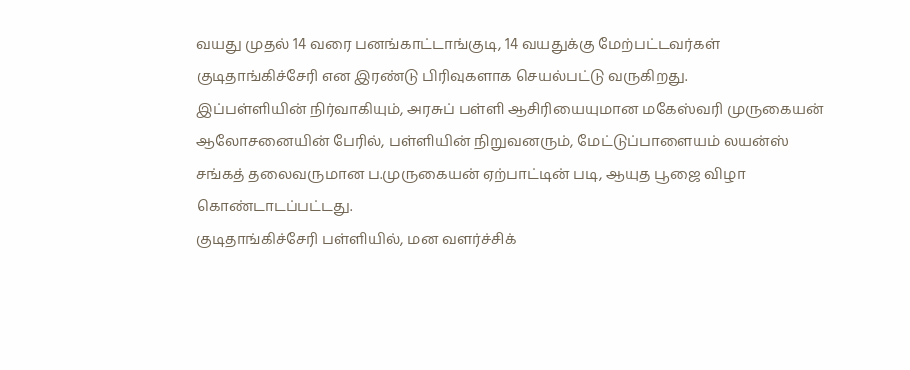வயது முதல் 14 வரை பனங்காட்டாங்குடி, 14 வயதுக்கு மேற்பட்டவர்கள் குடிதாங்கிச்சேரி என இரண்டு பிரிவுகளாக செயல்பட்டு வருகிறது.
இப்பள்ளியின் நிர்வாகியும், அரசுப் பள்ளி ஆசிரியையுமான மகேஸ்வரி முருகையன் ஆலோசனையின் பேரில், பள்ளியின் நிறுவனரும், மேட்டுப்பாளையம் லயன்ஸ் சங்கத் தலைவருமான ப.முருகையன் ஏற்பாட்டின் படி, ஆயுத பூஜை விழா கொண்டாடப்பட்டது.
குடிதாங்கிச்சேரி பள்ளியில், மன வளர்ச்சிக்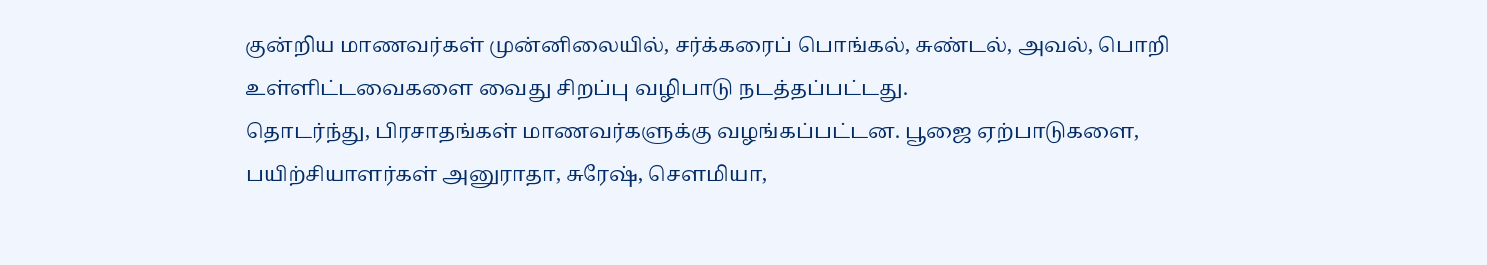குன்றிய மாணவர்கள் முன்னிலையில், சர்க்கரைப் பொங்கல், சுண்டல், அவல், பொறி உள்ளிட்டவைகளை வைது சிறப்பு வழிபாடு நடத்தப்பட்டது.
தொடர்ந்து, பிரசாதங்கள் மாணவர்களுக்கு வழங்கப்பட்டன. பூஜை ஏற்பாடுகளை, பயிற்சியாளர்கள் அனுராதா, சுரேஷ், செளமியா,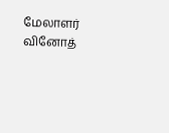மேலாளர் வினோத்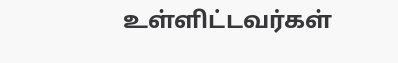உள்ளிட்டவர்கள்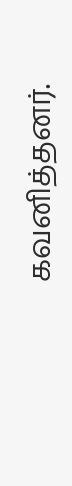கவனித்தனர்.